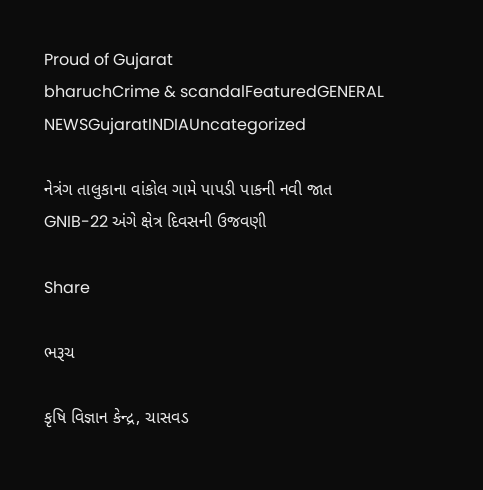Proud of Gujarat
bharuchCrime & scandalFeaturedGENERAL NEWSGujaratINDIAUncategorized

નેત્રંગ તાલુકાના વાંકોલ ગામે પાપડી પાકની નવી જાત GNIB-22 અંગે ક્ષેત્ર દિવસની ઉજવણી

Share

ભરૂચ

કૃષિ વિજ્ઞાન કેન્દ્ર, ચાસવડ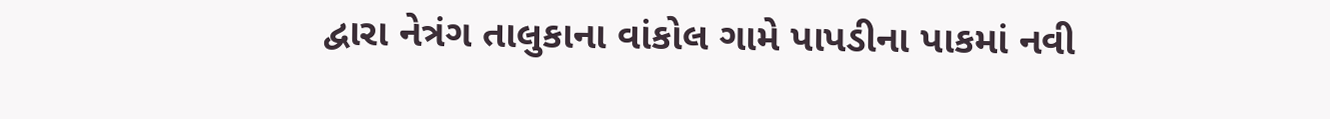દ્વારા નેત્રંગ તાલુકાના વાંકોલ ગામે પાપડીના પાકમાં નવી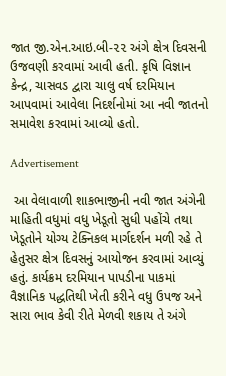જાત જી.એન.આઇ.બી-૨૨ અંગે ક્ષેત્ર દિવસની ઉજવણી કરવામાં આવી હતી. કૃષિ વિજ્ઞાન કેન્દ્ર, ચાસવડ દ્વારા ચાલુ વર્ષ દરમિયાન આપવામાં આવેલા નિદર્શનોમાં આ નવી જાતનો સમાવેશ કરવામાં આવ્યો હતો.

Advertisement

 આ વેલાવાળી શાકભાજીની નવી જાત અંગેની માહિતી વધુમાં વધુ ખેડૂતો સુધી પહોંચે તથા ખેડૂતોને યોગ્ય ટેક્નિકલ માર્ગદર્શન મળી રહે તે હેતુસર ક્ષેત્ર દિવસનું આયોજન કરવામાં આવ્યું હતું. કાર્યક્રમ દરમિયાન પાપડીના પાકમાં વૈજ્ઞાનિક પદ્ધતિથી ખેતી કરીને વધુ ઉપજ અને સારા ભાવ કેવી રીતે મેળવી શકાય તે અંગે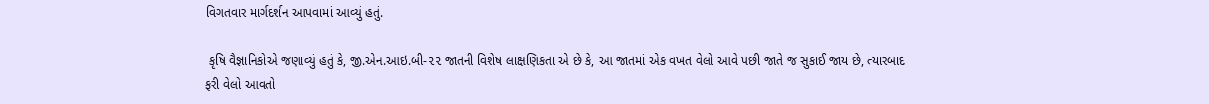વિગતવાર માર્ગદર્શન આપવામાં આવ્યું હતું.

 કૃષિ વૈજ્ઞાનિકોએ જણાવ્યું હતું કે, જી.એન.આઇ.બી-૨૨ જાતની વિશેષ લાક્ષણિકતા એ છે કે, આ જાતમાં એક વખત વેલો આવે પછી જાતે જ સુકાઈ જાય છે, ત્યારબાદ ફરી વેલો આવતો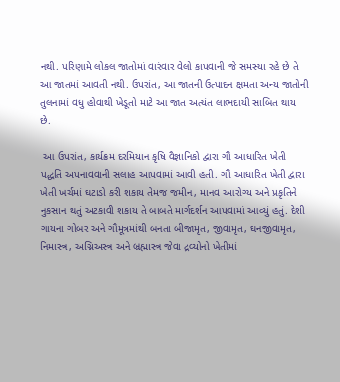નથી. પરિણામે લોકલ જાતોમાં વારંવાર વેલો કાપવાની જે સમસ્યા રહે છે તે આ જાતમાં આવતી નથી. ઉપરાંત, આ જાતની ઉત્પાદન ક્ષમતા અન્ય જાતોની તુલનામાં વધુ હોવાથી ખેડૂતો માટે આ જાત અત્યંત લાભદાયી સાબિત થાય છે.

 આ ઉપરાંત, કાર્યક્રમ દરમિયાન કૃષિ વૈજ્ઞાનિકો દ્વારા ગૌ આધારિત ખેતી પદ્ધતિ અપનાવવાની સલાહ આપવામાં આવી હતી. ગૌ આધારિત ખેતી દ્વારા ખેતી ખર્ચમાં ઘટાડો કરી શકાય તેમજ જમીન, માનવ આરોગ્ય અને પ્રકૃતિને નુકસાન થતું અટકાવી શકાય તે બાબતે માર્ગદર્શન આપવામાં આવ્યું હતું. દેશી ગાયના ગોબર અને ગૌમૂત્રમાંથી બનતા બીજામૃત, જીવામૃત, ઘનજીવામૃત, નિમાસ્ત્ર, અગ્નિઅસ્ત્ર અને બ્રહ્માસ્ત્ર જેવા દ્રવ્યોનો ખેતીમાં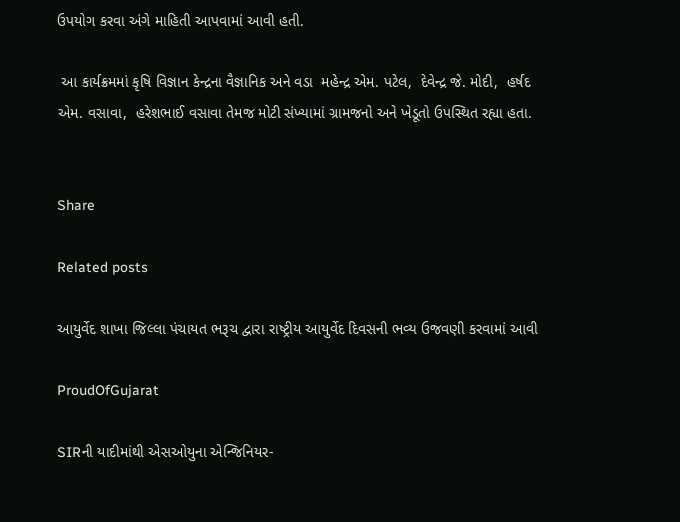ઉપયોગ કરવા અંગે માહિતી આપવામાં આવી હતી.

 આ કાર્યક્રમમાં કૃષિ વિજ્ઞાન કેન્દ્રના વૈજ્ઞાનિક અને વડા  મહેન્દ્ર એમ. પટેલ,  દેવેન્દ્ર જે. મોદી,  હર્ષદ એમ. વસાવા,  હરેશભાઈ વસાવા તેમજ મોટી સંખ્યામાં ગ્રામજનો અને ખેડૂતો ઉપસ્થિત રહ્યા હતા.


Share

Related posts

આયુર્વેદ શાખા જિલ્લા પંચાયત ભરૂચ દ્વારા રાષ્ટ્રીય આયુર્વેદ દિવસની ભવ્ય ઉજવણી કરવામાં આવી

ProudOfGujarat

SIRની યાદીમાંથી એસઓયુના એન્જિનિયર-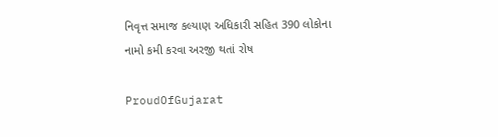નિવૃત્ત સમાજ કલ્યાણ અધિકારી સહિત 390 લોકોના નામો કમી કરવા અરજી થતાં રોષ

ProudOfGujarat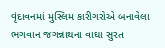વૃંદાવનમાં મુસ્લિમ કારીગરોએ બનાવેલા ભગવાન જગન્નાથના વાઘા સુરત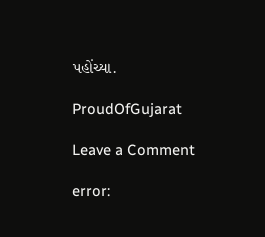પહોંચ્યા.

ProudOfGujarat

Leave a Comment

error: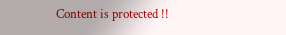Content is protected !!